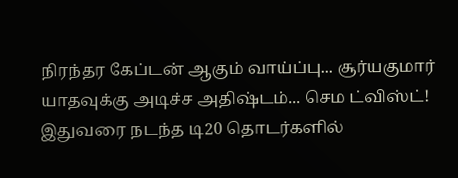நிரந்தர கேப்டன் ஆகும் வாய்ப்பு... சூர்யகுமார் யாதவுக்கு அடிச்ச அதிஷ்டம்... செம ட்விஸ்ட்!
இதுவரை நடந்த டி20 தொடர்களில்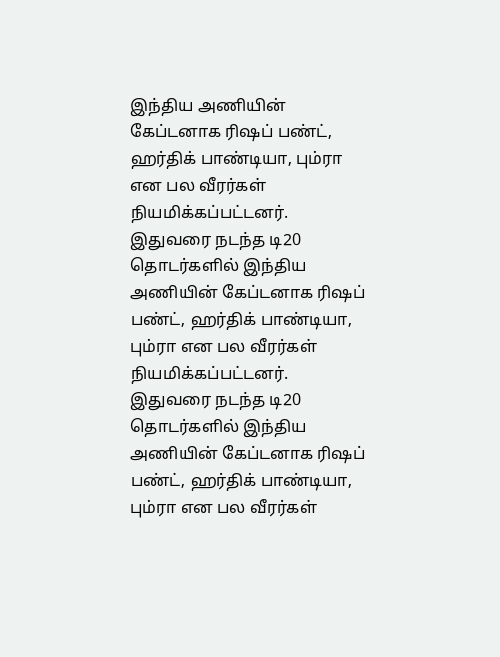இந்திய அணியின் கேப்டனாக ரிஷப் பண்ட், ஹர்திக் பாண்டியா, பும்ரா என பல வீரர்கள் நியமிக்கப்பட்டனர்.
இதுவரை நடந்த டி20 தொடர்களில் இந்திய அணியின் கேப்டனாக ரிஷப் பண்ட், ஹர்திக் பாண்டியா, பும்ரா என பல வீரர்கள் நியமிக்கப்பட்டனர்.
இதுவரை நடந்த டி20 தொடர்களில் இந்திய அணியின் கேப்டனாக ரிஷப் பண்ட், ஹர்திக் பாண்டியா, பும்ரா என பல வீரர்கள்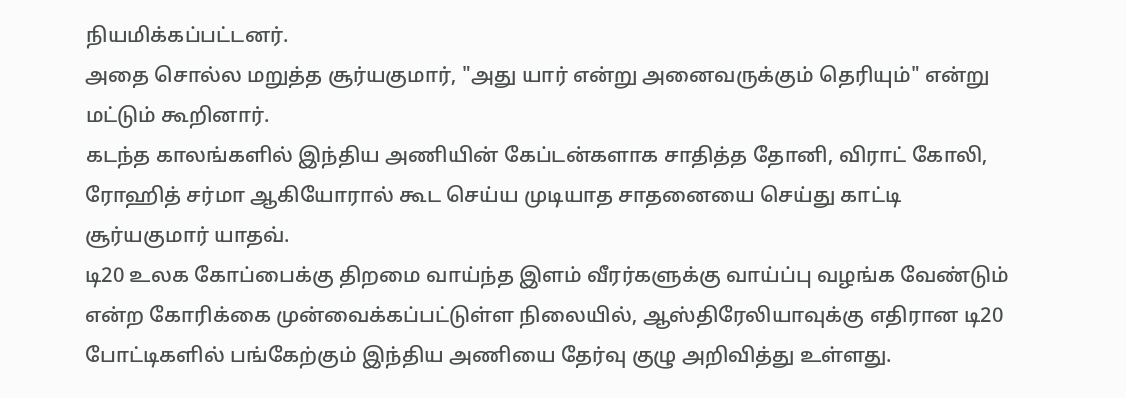நியமிக்கப்பட்டனர்.
அதை சொல்ல மறுத்த சூர்யகுமார், "அது யார் என்று அனைவருக்கும் தெரியும்" என்று மட்டும் கூறினார்.
கடந்த காலங்களில் இந்திய அணியின் கேப்டன்களாக சாதித்த தோனி, விராட் கோலி, ரோஹித் சர்மா ஆகியோரால் கூட செய்ய முடியாத சாதனையை செய்து காட்டி சூர்யகுமார் யாதவ்.
டி20 உலக கோப்பைக்கு திறமை வாய்ந்த இளம் வீரர்களுக்கு வாய்ப்பு வழங்க வேண்டும் என்ற கோரிக்கை முன்வைக்கப்பட்டுள்ள நிலையில், ஆஸ்திரேலியாவுக்கு எதிரான டி20 போட்டிகளில் பங்கேற்கும் இந்திய அணியை தேர்வு குழு அறிவித்து உள்ளது.